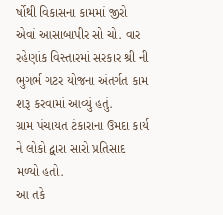ર્ષોથી વિકાસના કામમાં જીરો એવાં આસાબાપીર સો ચો. વાર રહેણાંક વિસ્તારમાં સરકાર શ્રી ની ભુગર્ભ ગટર યોજના અંતર્ગત કામ શરૂ કરવામાં આવ્યું હતું.
ગ્રામ પંચાયત ટંકારાના ઉમદા કાર્ય ને લોકો દ્વારા સારો પ્રતિસાદ મળ્યો હતો.
આ તકે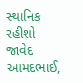સ્થાનિક રહીશો જાવેદ આમદભાઈ,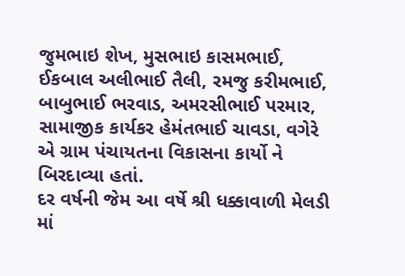જુમભાઇ શેખ, મુસભાઇ કાસમભાઈ, ઈકબાલ અલીભાઈ તૈલી, રમજુ કરીમભાઈ, બાબુભાઈ ભરવાડ, અમરસીભાઈ પરમાર, સામાજીક કાર્યકર હેમંતભાઈ ચાવડા, વગેરે એ ગ્રામ પંચાયતના વિકાસના કાર્યો ને બિરદાવ્યા હતાં.
દર વર્ષની જેમ આ વર્ષે શ્રી ધક્કાવાળી મેલડી માં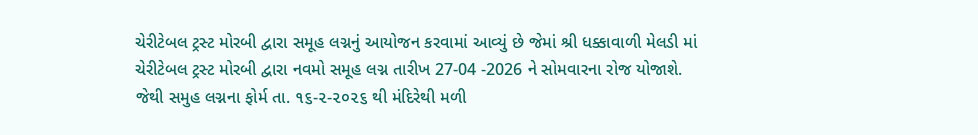ચેરીટેબલ ટ્રસ્ટ મોરબી દ્વારા સમૂહ લગ્નનું આયોજન કરવામાં આવ્યું છે જેમાં શ્રી ધક્કાવાળી મેલડી માં ચેરીટેબલ ટ્રસ્ટ મોરબી દ્વારા નવમો સમૂહ લગ્ન તારીખ 27-04 -2026 ને સોમવારના રોજ યોજાશે.
જેથી સમુહ લગ્નના ફોર્મ તા. ૧૬-૨-૨૦૨૬ થી મંદિરેથી મળી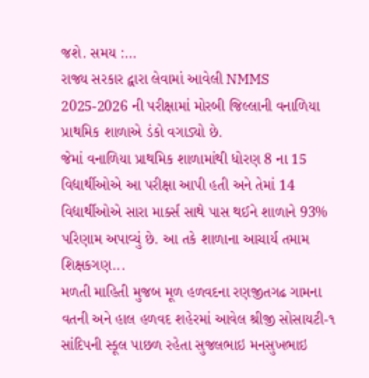જશે. સમય :...
રાજ્ય સરકાર દ્વારા લેવામાં આવેલી NMMS 2025-2026 ની પરીક્ષામાં મોરબી જિલ્લાની વનાળિયા પ્રાથમિક શાળાએ ડંકો વગાડ્યો છે.
જેમાં વનાળિયા પ્રાથમિક શાળામાંથી ધોરણ 8 ના 15 વિદ્યાર્થીઓએ આ પરીક્ષા આપી હતી અને તેમાં 14 વિદ્યાર્થીઓએ સારા માર્ક્સ સાથે પાસ થઈને શાળાને 93% પરિણામ અપાવ્યું છે. આ તકે શાળાના આચાર્ય તમામ શિક્ષકગણ...
મળતી માહિતી મુજબ મૂળ હળવદના રણજીતગઢ ગામના વતની અને હાલ હળવદ શહેરમાં આવેલ શ્રીજી સોસાયટી-૧ સાંદિપની સ્કૂલ પાછળ રહેતા સુજલભાઇ મનસુખભાઇ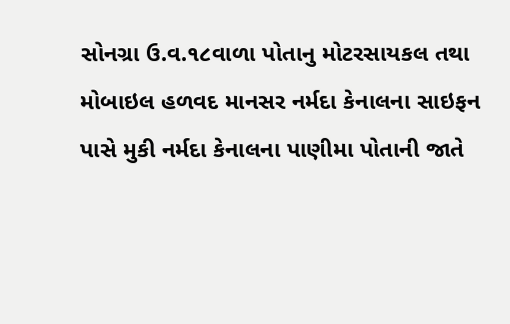સોનગ્રા ઉ.વ.૧૮વાળા પોતાનુ મોટરસાયકલ તથા મોબાઇલ હળવદ માનસર નર્મદા કેનાલના સાઇફન પાસે મુકી નર્મદા કેનાલના પાણીમા પોતાની જાતે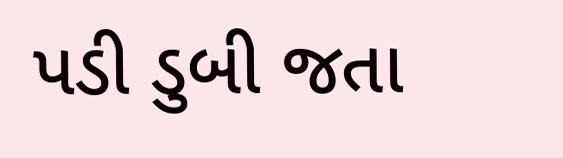પડી ડુબી જતા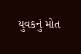યુવકનું મોત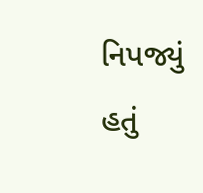નિપજ્યું હતું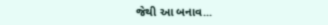જેથી આ બનાવ...